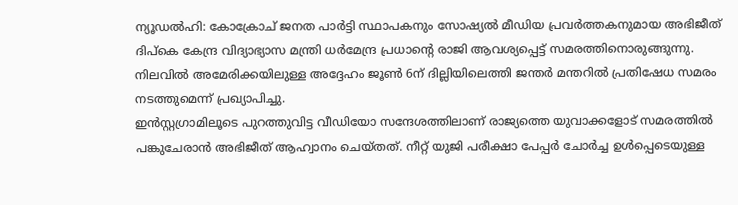ന്യൂഡൽഹി: കോക്രോച് ജനത പാർട്ടി സ്ഥാപകനും സോഷ്യൽ മീഡിയ പ്രവർത്തകനുമായ അഭിജീത് ദിപ്കെ കേന്ദ്ര വിദ്യാഭ്യാസ മന്ത്രി ധർമേന്ദ്ര പ്രധാന്റെ രാജി ആവശ്യപ്പെട്ട് സമരത്തിനൊരുങ്ങുന്നു. നിലവിൽ അമേരിക്കയിലുള്ള അദ്ദേഹം ജൂൺ 6ന് ദില്ലിയിലെത്തി ജന്തർ മന്തറിൽ പ്രതിഷേധ സമരം നടത്തുമെന്ന് പ്രഖ്യാപിച്ചു.
ഇൻസ്റ്റഗ്രാമിലൂടെ പുറത്തുവിട്ട വീഡിയോ സന്ദേശത്തിലാണ് രാജ്യത്തെ യുവാക്കളോട് സമരത്തിൽ പങ്കുചേരാൻ അഭിജീത് ആഹ്വാനം ചെയ്തത്. നീറ്റ് യുജി പരീക്ഷാ പേപ്പർ ചോർച്ച ഉൾപ്പെടെയുള്ള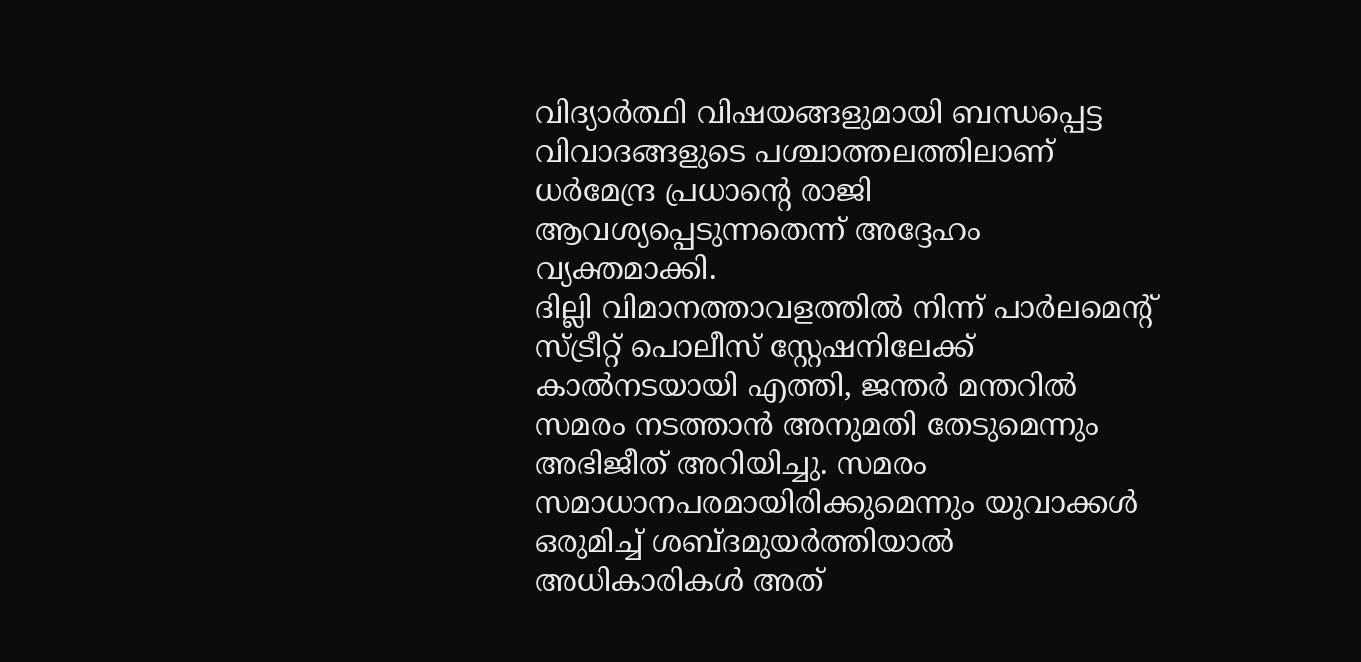വിദ്യാർത്ഥി വിഷയങ്ങളുമായി ബന്ധപ്പെട്ട വിവാദങ്ങളുടെ പശ്ചാത്തലത്തിലാണ് ധർമേന്ദ്ര പ്രധാന്റെ രാജി ആവശ്യപ്പെടുന്നതെന്ന് അദ്ദേഹം വ്യക്തമാക്കി.
ദില്ലി വിമാനത്താവളത്തിൽ നിന്ന് പാർലമെന്റ് സ്ട്രീറ്റ് പൊലീസ് സ്റ്റേഷനിലേക്ക് കാൽനടയായി എത്തി, ജന്തർ മന്തറിൽ സമരം നടത്താൻ അനുമതി തേടുമെന്നും അഭിജീത് അറിയിച്ചു. സമരം സമാധാനപരമായിരിക്കുമെന്നും യുവാക്കൾ ഒരുമിച്ച് ശബ്ദമുയർത്തിയാൽ അധികാരികൾ അത്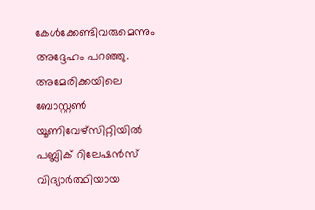കേൾക്കേണ്ടിവരുമെന്നും അദ്ദേഹം പറഞ്ഞു.
അമേരിക്കയിലെ ബോസ്റ്റൺ യൂണിവേഴ്സിറ്റിയിൽ പബ്ലിക് റിലേഷൻസ് വിദ്യാർത്ഥിയായ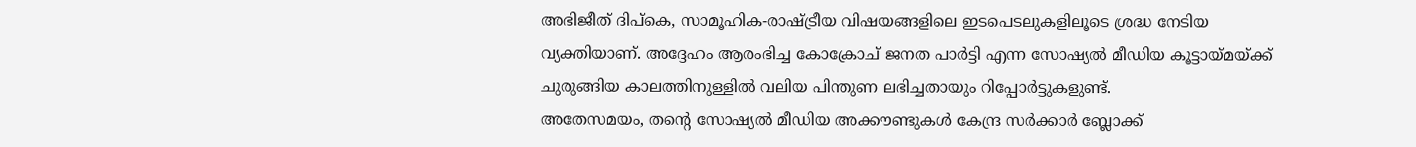അഭിജീത് ദിപ്കെ, സാമൂഹിക-രാഷ്ട്രീയ വിഷയങ്ങളിലെ ഇടപെടലുകളിലൂടെ ശ്രദ്ധ നേടിയ വ്യക്തിയാണ്. അദ്ദേഹം ആരംഭിച്ച കോക്രോച് ജനത പാർട്ടി എന്ന സോഷ്യൽ മീഡിയ കൂട്ടായ്മയ്ക്ക് ചുരുങ്ങിയ കാലത്തിനുള്ളിൽ വലിയ പിന്തുണ ലഭിച്ചതായും റിപ്പോർട്ടുകളുണ്ട്.
അതേസമയം, തന്റെ സോഷ്യൽ മീഡിയ അക്കൗണ്ടുകൾ കേന്ദ്ര സർക്കാർ ബ്ലോക്ക്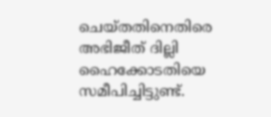ചെയ്തതിനെതിരെ അഭിജീത് ദില്ലി ഹൈക്കോടതിയെ സമീപിച്ചിട്ടുണ്ട്.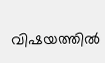വിഷയത്തിൽ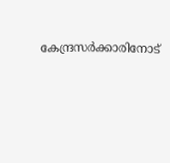കേന്ദ്രസർക്കാരിനോട്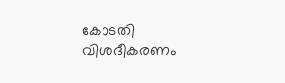കോടതി വിശദീകരണം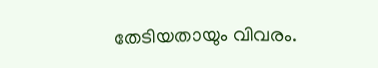തേടിയതായും വിവരം.